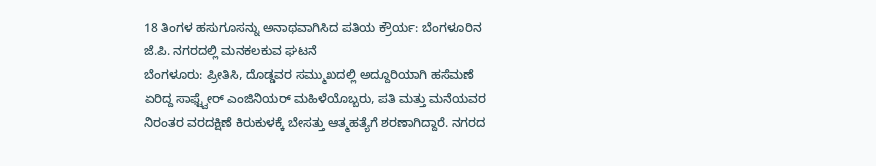18 ತಿಂಗಳ ಹಸುಗೂಸನ್ನು ಅನಾಥವಾಗಿಸಿದ ಪತಿಯ ಕ್ರೌರ್ಯ: ಬೆಂಗಳೂರಿನ ಜೆ.ಪಿ. ನಗರದಲ್ಲಿ ಮನಕಲಕುವ ಘಟನೆ
ಬೆಂಗಳೂರು: ಪ್ರೀತಿಸಿ, ದೊಡ್ಡವರ ಸಮ್ಮುಖದಲ್ಲಿ ಅದ್ದೂರಿಯಾಗಿ ಹಸೆಮಣೆ ಏರಿದ್ದ ಸಾಫ್ಟ್ವೇರ್ ಎಂಜಿನಿಯರ್ ಮಹಿಳೆಯೊಬ್ಬರು, ಪತಿ ಮತ್ತು ಮನೆಯವರ ನಿರಂತರ ವರದಕ್ಷಿಣೆ ಕಿರುಕುಳಕ್ಕೆ ಬೇಸತ್ತು ಆತ್ಮಹತ್ಯೆಗೆ ಶರಣಾಗಿದ್ದಾರೆ. ನಗರದ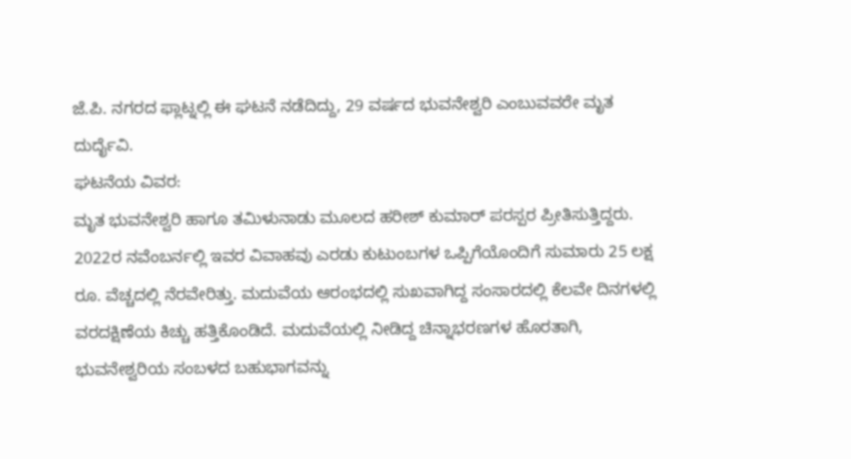ಜೆ.ಪಿ. ನಗರದ ಫ್ಲಾಟ್ನಲ್ಲಿ ಈ ಘಟನೆ ನಡೆದಿದ್ದು, 29 ವರ್ಷದ ಭುವನೇಶ್ವರಿ ಎಂಬುವವರೇ ಮೃತ ದುರ್ದೈವಿ.
ಘಟನೆಯ ವಿವರ:
ಮೃತ ಭುವನೇಶ್ವರಿ ಹಾಗೂ ತಮಿಳುನಾಡು ಮೂಲದ ಹರೀಶ್ ಕುಮಾರ್ ಪರಸ್ಪರ ಪ್ರೀತಿಸುತ್ತಿದ್ದರು. 2022ರ ನವೆಂಬರ್ನಲ್ಲಿ ಇವರ ವಿವಾಹವು ಎರಡು ಕುಟುಂಬಗಳ ಒಪ್ಪಿಗೆಯೊಂದಿಗೆ ಸುಮಾರು 25 ಲಕ್ಷ ರೂ. ವೆಚ್ಚದಲ್ಲಿ ನೆರವೇರಿತ್ತು. ಮದುವೆಯ ಆರಂಭದಲ್ಲಿ ಸುಖವಾಗಿದ್ದ ಸಂಸಾರದಲ್ಲಿ ಕೆಲವೇ ದಿನಗಳಲ್ಲಿ ವರದಕ್ಷಿಣೆಯ ಕಿಚ್ಚು ಹತ್ತಿಕೊಂಡಿದೆ. ಮದುವೆಯಲ್ಲಿ ನೀಡಿದ್ದ ಚಿನ್ನಾಭರಣಗಳ ಹೊರತಾಗಿ, ಭುವನೇಶ್ವರಿಯ ಸಂಬಳದ ಬಹುಭಾಗವನ್ನು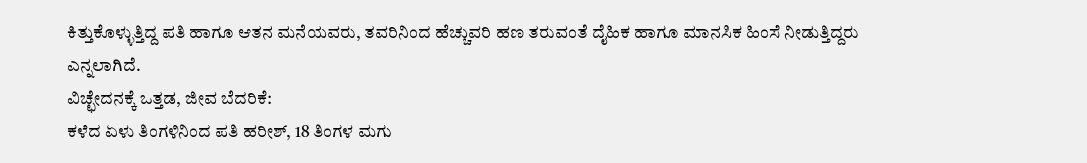ಕಿತ್ತುಕೊಳ್ಳುತ್ತಿದ್ದ ಪತಿ ಹಾಗೂ ಆತನ ಮನೆಯವರು, ತವರಿನಿಂದ ಹೆಚ್ಚುವರಿ ಹಣ ತರುವಂತೆ ದೈಹಿಕ ಹಾಗೂ ಮಾನಸಿಕ ಹಿಂಸೆ ನೀಡುತ್ತಿದ್ದರು ಎನ್ನಲಾಗಿದೆ.
ವಿಚ್ಛೇದನಕ್ಕೆ ಒತ್ತಡ, ಜೀವ ಬೆದರಿಕೆ:
ಕಳೆದ ಏಳು ತಿಂಗಳಿನಿಂದ ಪತಿ ಹರೀಶ್, 18 ತಿಂಗಳ ಮಗು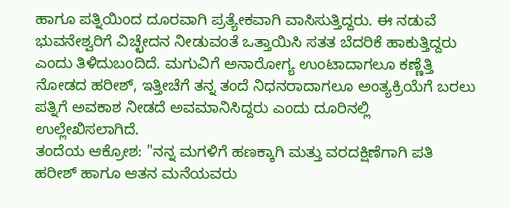ಹಾಗೂ ಪತ್ನಿಯಿಂದ ದೂರವಾಗಿ ಪ್ರತ್ಯೇಕವಾಗಿ ವಾಸಿಸುತ್ತಿದ್ದರು. ಈ ನಡುವೆ ಭುವನೇಶ್ವರಿಗೆ ವಿಚ್ಛೇದನ ನೀಡುವಂತೆ ಒತ್ತಾಯಿಸಿ ಸತತ ಬೆದರಿಕೆ ಹಾಕುತ್ತಿದ್ದರು ಎಂದು ತಿಳಿದುಬಂದಿದೆ. ಮಗುವಿಗೆ ಅನಾರೋಗ್ಯ ಉಂಟಾದಾಗಲೂ ಕಣ್ಣೆತ್ತಿ ನೋಡದ ಹರೀಶ್, ಇತ್ತೀಚೆಗೆ ತನ್ನ ತಂದೆ ನಿಧನರಾದಾಗಲೂ ಅಂತ್ಯಕ್ರಿಯೆಗೆ ಬರಲು ಪತ್ನಿಗೆ ಅವಕಾಶ ನೀಡದೆ ಅವಮಾನಿಸಿದ್ದರು ಎಂದು ದೂರಿನಲ್ಲಿ ಉಲ್ಲೇಖಿಸಲಾಗಿದೆ.
ತಂದೆಯ ಆಕ್ರೋಶ: "ನನ್ನ ಮಗಳಿಗೆ ಹಣಕ್ಕಾಗಿ ಮತ್ತು ವರದಕ್ಷಿಣೆಗಾಗಿ ಪತಿ ಹರೀಶ್ ಹಾಗೂ ಆತನ ಮನೆಯವರು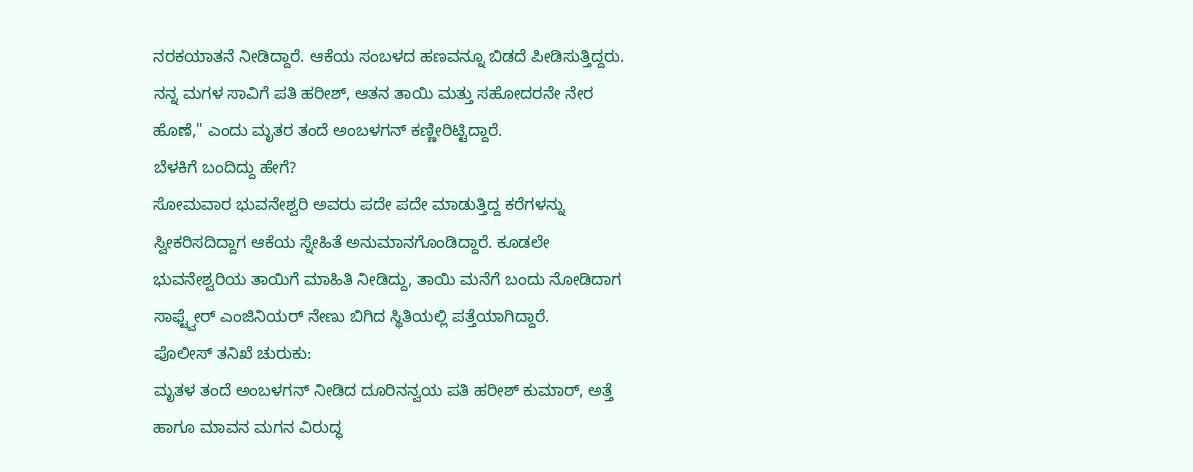ನರಕಯಾತನೆ ನೀಡಿದ್ದಾರೆ. ಆಕೆಯ ಸಂಬಳದ ಹಣವನ್ನೂ ಬಿಡದೆ ಪೀಡಿಸುತ್ತಿದ್ದರು. ನನ್ನ ಮಗಳ ಸಾವಿಗೆ ಪತಿ ಹರೀಶ್, ಆತನ ತಾಯಿ ಮತ್ತು ಸಹೋದರನೇ ನೇರ ಹೊಣೆ," ಎಂದು ಮೃತರ ತಂದೆ ಅಂಬಳಗನ್ ಕಣ್ಣೀರಿಟ್ಟಿದ್ದಾರೆ.
ಬೆಳಕಿಗೆ ಬಂದಿದ್ದು ಹೇಗೆ?
ಸೋಮವಾರ ಭುವನೇಶ್ವರಿ ಅವರು ಪದೇ ಪದೇ ಮಾಡುತ್ತಿದ್ದ ಕರೆಗಳನ್ನು ಸ್ವೀಕರಿಸದಿದ್ದಾಗ ಆಕೆಯ ಸ್ನೇಹಿತೆ ಅನುಮಾನಗೊಂಡಿದ್ದಾರೆ. ಕೂಡಲೇ ಭುವನೇಶ್ವರಿಯ ತಾಯಿಗೆ ಮಾಹಿತಿ ನೀಡಿದ್ದು, ತಾಯಿ ಮನೆಗೆ ಬಂದು ನೋಡಿದಾಗ ಸಾಫ್ಟ್ವೇರ್ ಎಂಜಿನಿಯರ್ ನೇಣು ಬಿಗಿದ ಸ್ಥಿತಿಯಲ್ಲಿ ಪತ್ತೆಯಾಗಿದ್ದಾರೆ.
ಪೊಲೀಸ್ ತನಿಖೆ ಚುರುಕು:
ಮೃತಳ ತಂದೆ ಅಂಬಳಗನ್ ನೀಡಿದ ದೂರಿನನ್ವಯ ಪತಿ ಹರೀಶ್ ಕುಮಾರ್, ಅತ್ತೆ ಹಾಗೂ ಮಾವನ ಮಗನ ವಿರುದ್ಧ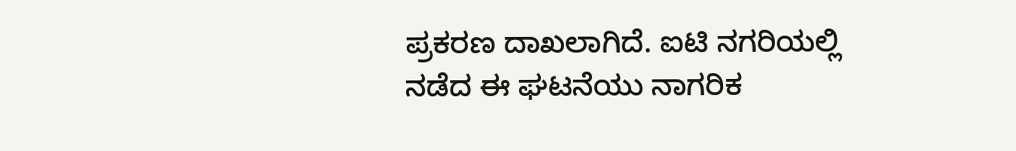ಪ್ರಕರಣ ದಾಖಲಾಗಿದೆ. ಐಟಿ ನಗರಿಯಲ್ಲಿ ನಡೆದ ಈ ಘಟನೆಯು ನಾಗರಿಕ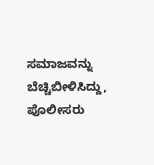ಸಮಾಜವನ್ನು ಬೆಚ್ಚಿಬೀಳಿಸಿದ್ದು, ಪೊಲೀಸರು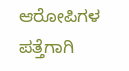ಆರೋಪಿಗಳ ಪತ್ತೆಗಾಗಿ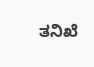ತನಿಖೆ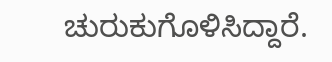ಚುರುಕುಗೊಳಿಸಿದ್ದಾರೆ.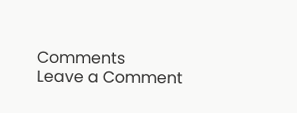Comments
Leave a Comment